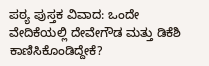ಪಠ್ಯ ಪುಸ್ತಕ ವಿವಾದ: ಒಂದೇ ವೇದಿಕೆಯಲ್ಲಿ ದೇವೇಗೌಡ ಮತ್ತು ಡಿಕೆಶಿ ಕಾಣಿಸಿಕೊಂಡಿದ್ದೇಕೆ?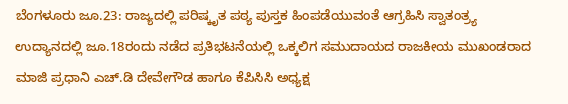ಬೆಂಗಳೂರು ಜೂ.23: ರಾಜ್ಯದಲ್ಲಿ ಪರಿಷ್ಕೃತ ಪಠ್ಯ ಪುಸ್ತಕ ಹಿಂಪಡೆಯುವಂತೆ ಆಗ್ರಹಿಸಿ ಸ್ವಾತಂತ್ರ್ಯ ಉದ್ಯಾನದಲ್ಲಿ ಜೂ.18ರಂದು ನಡೆದ ಪ್ರತಿಭಟನೆಯಲ್ಲಿ ಒಕ್ಕಲಿಗ ಸಮುದಾಯದ ರಾಜಕೀಯ ಮುಖಂಡರಾದ ಮಾಜಿ ಪ್ರಧಾನಿ ಎಚ್.ಡಿ ದೇವೇಗೌಡ ಹಾಗೂ ಕೆಪಿಸಿಸಿ ಅಧ್ಯಕ್ಷ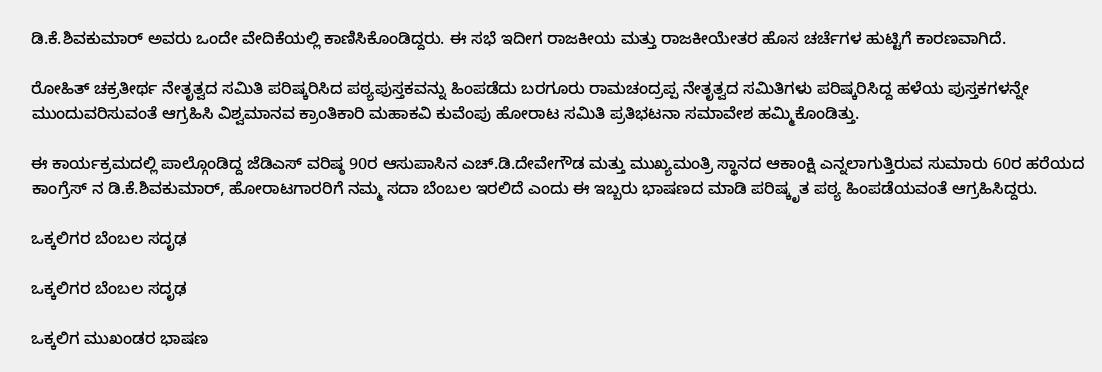ಡಿ.ಕೆ.ಶಿವಕುಮಾರ್ ಅವರು ಒಂದೇ ವೇದಿಕೆಯಲ್ಲಿ ಕಾಣಿಸಿಕೊಂಡಿದ್ದರು. ಈ ಸಭೆ ಇದೀಗ ರಾಜಕೀಯ ಮತ್ತು ರಾಜಕೀಯೇತರ ಹೊಸ ಚರ್ಚೆಗಳ ಹುಟ್ಟಿಗೆ ಕಾರಣವಾಗಿದೆ.

ರೋಹಿತ್ ಚಕ್ರತೀರ್ಥ ನೇತೃತ್ವದ ಸಮಿತಿ ಪರಿಷ್ಕರಿಸಿದ ಪಠ್ಯಪುಸ್ತಕವನ್ನು ಹಿಂಪಡೆದು ಬರಗೂರು ರಾಮಚಂದ್ರಪ್ಪ ನೇತೃತ್ವದ ಸಮಿತಿಗಳು ಪರಿಷ್ಕರಿಸಿದ್ದ ಹಳೆಯ ಪುಸ್ತಕಗಳನ್ನೇ ಮುಂದುವರಿಸುವಂತೆ ಆಗ್ರಹಿಸಿ ವಿಶ್ವಮಾನವ ಕ್ರಾಂತಿಕಾರಿ ಮಹಾಕವಿ ಕುವೆಂಪು ಹೋರಾಟ ಸಮಿತಿ ಪ್ರತಿಭಟನಾ ಸಮಾವೇಶ ಹಮ್ಮಿಕೊಂಡಿತ್ತು.

ಈ ಕಾರ್ಯಕ್ರಮದಲ್ಲಿ ಪಾಲ್ಗೊಂಡಿದ್ದ ಜೆಡಿಎಸ್ ವರಿಷ್ಠ 90ರ ಆಸುಪಾಸಿನ ಎಚ್.ಡಿ.ದೇವೇಗೌಡ ಮತ್ತು ಮುಖ್ಯಮಂತ್ರಿ ಸ್ಥಾನದ ಆಕಾಂಕ್ಷಿ ಎನ್ನಲಾಗುತ್ತಿರುವ ಸುಮಾರು 60ರ ಹರೆಯದ ಕಾಂಗ್ರೆಸ್ ನ ಡಿ.ಕೆ.ಶಿವಕುಮಾರ್, ಹೋರಾಟಗಾರರಿಗೆ ನಮ್ಮ ಸದಾ ಬೆಂಬಲ ಇರಲಿದೆ ಎಂದು ಈ ಇಬ್ಬರು ಭಾಷಣದ ಮಾಡಿ ಪರಿಷ್ಕೃತ ಪಠ್ಯ ಹಿಂಪಡೆಯವಂತೆ ಆಗ್ರಹಿಸಿದ್ದರು.

ಒಕ್ಕಲಿಗರ ಬೆಂಬಲ ಸದೃಢ

ಒಕ್ಕಲಿಗರ ಬೆಂಬಲ ಸದೃಢ

ಒಕ್ಕಲಿಗ ಮುಖಂಡರ ಭಾಷಣ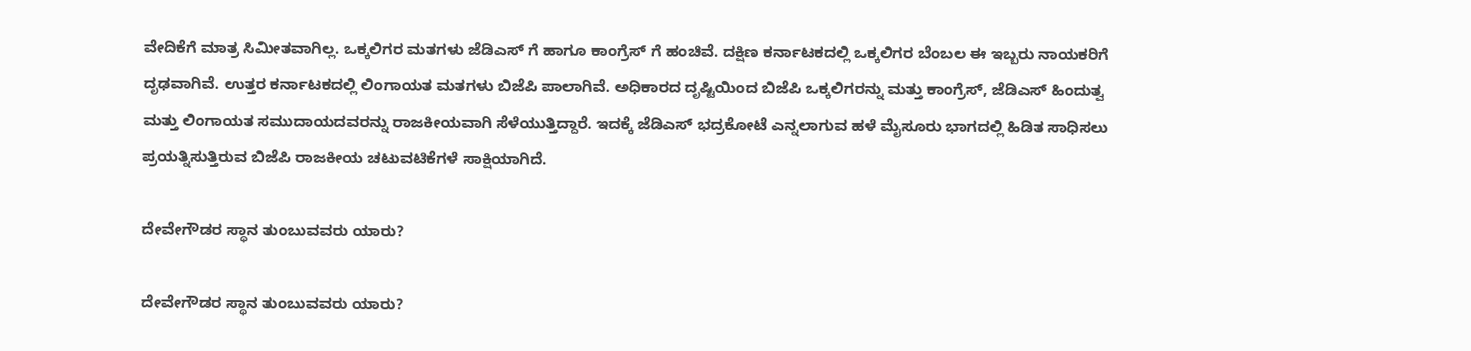ವೇದಿಕೆಗೆ ಮಾತ್ರ ಸಿಮೀತವಾಗಿಲ್ಲ. ಒಕ್ಕಲಿಗರ ಮತಗಳು ಜೆಡಿಎಸ್ ಗೆ ಹಾಗೂ ಕಾಂಗ್ರೆಸ್ ಗೆ ಹಂಚಿವೆ. ದಕ್ಷಿಣ ಕರ್ನಾಟಕದಲ್ಲಿ ಒಕ್ಕಲಿಗರ ಬೆಂಬಲ ಈ ಇಬ್ಬರು ನಾಯಕರಿಗೆ ದೃಢವಾಗಿವೆ. ಉತ್ತರ ಕರ್ನಾಟಕದಲ್ಲಿ ಲಿಂಗಾಯತ ಮತಗಳು ಬಿಜೆಪಿ ಪಾಲಾಗಿವೆ. ಅಧಿಕಾರದ ದೃಷ್ಟಿಯಿಂದ ಬಿಜೆಪಿ ಒಕ್ಕಲಿಗರನ್ನು ಮತ್ತು ಕಾಂಗ್ರೆಸ್, ಜೆಡಿಎಸ್ ಹಿಂದುತ್ವ ಮತ್ತು ಲಿಂಗಾಯತ ಸಮುದಾಯದವರನ್ನು ರಾಜಕೀಯವಾಗಿ ಸೆಳೆಯುತ್ತಿದ್ದಾರೆ. ಇದಕ್ಕೆ ಜೆಡಿಎಸ್ ಭದ್ರಕೋಟೆ ಎನ್ನಲಾಗುವ ಹಳೆ ಮೈಸೂರು ಭಾಗದಲ್ಲಿ ಹಿಡಿತ ಸಾಧಿಸಲು ಪ್ರಯತ್ನಿಸುತ್ತಿರುವ ಬಿಜೆಪಿ ರಾಜಕೀಯ ಚಟುವಟಿಕೆಗಳೆ ಸಾಕ್ಷಿಯಾಗಿದೆ.

ದೇವೇಗೌಡರ ಸ್ಥಾನ ತುಂಬುವವರು ಯಾರು?

ದೇವೇಗೌಡರ ಸ್ಥಾನ ತುಂಬುವವರು ಯಾರು?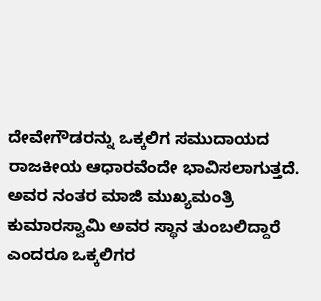ದೇವೇಗೌಡರನ್ನು ಒಕ್ಕಲಿಗ ಸಮುದಾಯದ ರಾಜಕೀಯ ಆಧಾರವೆಂದೇ ಭಾವಿಸಲಾಗುತ್ತದೆ. ಅವರ ನಂತರ ಮಾಜಿ ಮುಖ್ಯಮಂತ್ರಿ ಕುಮಾರಸ್ವಾಮಿ ಅವರ ಸ್ಥಾನ ತುಂಬಲಿದ್ದಾರೆ ಎಂದರೂ ಒಕ್ಕಲಿಗರ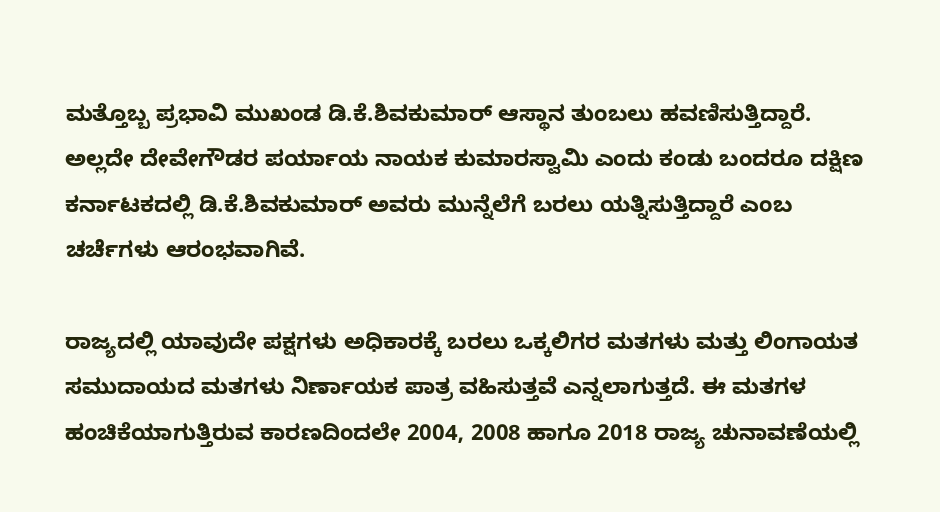ಮತ್ತೊಬ್ಬ ಪ್ರಭಾವಿ ಮುಖಂಡ ಡಿ.ಕೆ.ಶಿವಕುಮಾರ್ ಆಸ್ಥಾನ ತುಂಬಲು ಹವಣಿಸುತ್ತಿದ್ದಾರೆ. ಅಲ್ಲದೇ ದೇವೇಗೌಡರ ಪರ್ಯಾಯ ನಾಯಕ ಕುಮಾರಸ್ವಾಮಿ ಎಂದು ಕಂಡು ಬಂದರೂ ದಕ್ಷಿಣ ಕರ್ನಾಟಕದಲ್ಲಿ ಡಿ.ಕೆ.ಶಿವಕುಮಾರ್ ಅವರು ಮುನ್ನೆಲೆಗೆ ಬರಲು ಯತ್ನಿಸುತ್ತಿದ್ದಾರೆ ಎಂಬ ಚರ್ಚೆಗಳು ಆರಂಭವಾಗಿವೆ.

ರಾಜ್ಯದಲ್ಲಿ ಯಾವುದೇ ಪಕ್ಷಗಳು ಅಧಿಕಾರಕ್ಕೆ ಬರಲು ಒಕ್ಕಲಿಗರ ಮತಗಳು ಮತ್ತು ಲಿಂಗಾಯತ ಸಮುದಾಯದ ಮತಗಳು ನಿರ್ಣಾಯಕ ಪಾತ್ರ ವಹಿಸುತ್ತವೆ ಎನ್ನಲಾಗುತ್ತದೆ. ಈ ಮತಗಳ ಹಂಚಿಕೆಯಾಗುತ್ತಿರುವ ಕಾರಣದಿಂದಲೇ 2004, 2008 ಹಾಗೂ 2018 ರಾಜ್ಯ ಚುನಾವಣೆಯಲ್ಲಿ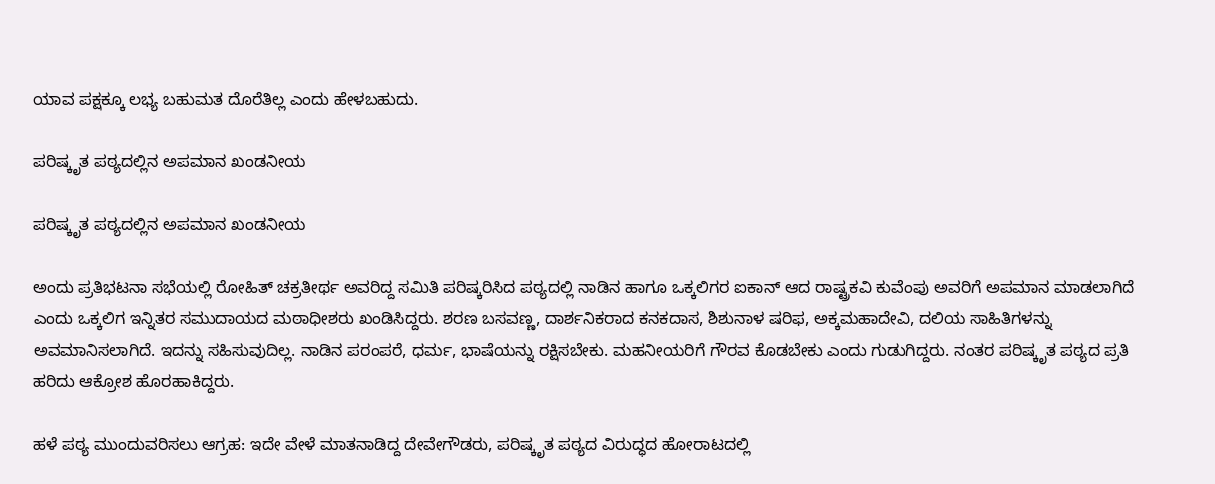ಯಾವ ಪಕ್ಷಕ್ಕೂ ಲಭ್ಯ ಬಹುಮತ ದೊರೆತಿಲ್ಲ ಎಂದು ಹೇಳಬಹುದು.

ಪರಿಷ್ಕೃತ ಪಠ್ಯದಲ್ಲಿನ ಅಪಮಾನ ಖಂಡನೀಯ

ಪರಿಷ್ಕೃತ ಪಠ್ಯದಲ್ಲಿನ ಅಪಮಾನ ಖಂಡನೀಯ

ಅಂದು ಪ್ರತಿಭಟನಾ ಸಭೆಯಲ್ಲಿ ರೋಹಿತ್ ಚಕ್ರತೀರ್ಥ ಅವರಿದ್ದ ಸಮಿತಿ ಪರಿಷ್ಕರಿಸಿದ ಪಠ್ಯದಲ್ಲಿ ನಾಡಿನ ಹಾಗೂ ಒಕ್ಕಲಿಗರ ಐಕಾನ್ ಆದ ರಾಷ್ಟ್ರಕವಿ ಕುವೆಂಪು ಅವರಿಗೆ ಅಪಮಾನ ಮಾಡಲಾಗಿದೆ ಎಂದು ಒಕ್ಕಲಿಗ ಇನ್ನಿತರ ಸಮುದಾಯದ ಮಠಾಧೀಶರು ಖಂಡಿಸಿದ್ದರು. ಶರಣ ಬಸವಣ್ಣ, ದಾರ್ಶನಿಕರಾದ ಕನಕದಾಸ, ಶಿಶುನಾಳ ಷರಿಫ, ಅಕ್ಕಮಹಾದೇವಿ, ದಲಿಯ ಸಾಹಿತಿಗಳನ್ನು ಅವಮಾನಿಸಲಾಗಿದೆ. ಇದನ್ನು ಸಹಿಸುವುದಿಲ್ಲ. ನಾಡಿನ ಪರಂಪರೆ, ಧರ್ಮ, ಭಾಷೆಯನ್ನು ರಕ್ಷಿಸಬೇಕು. ಮಹನೀಯರಿಗೆ ಗೌರವ ಕೊಡಬೇಕು ಎಂದು ಗುಡುಗಿದ್ದರು. ನಂತರ ಪರಿಷ್ಕೃತ ಪಠ್ಯದ ಪ್ರತಿ ಹರಿದು ಆಕ್ರೋಶ ಹೊರಹಾಕಿದ್ದರು.

ಹಳೆ ಪಠ್ಯ ಮುಂದುವರಿಸಲು ಆಗ್ರಹ: ಇದೇ ವೇಳೆ ಮಾತನಾಡಿದ್ದ ದೇವೇಗೌಡರು, ಪರಿಷ್ಕೃತ ಪಠ್ಯದ ವಿರುದ್ಧದ ಹೋರಾಟದಲ್ಲಿ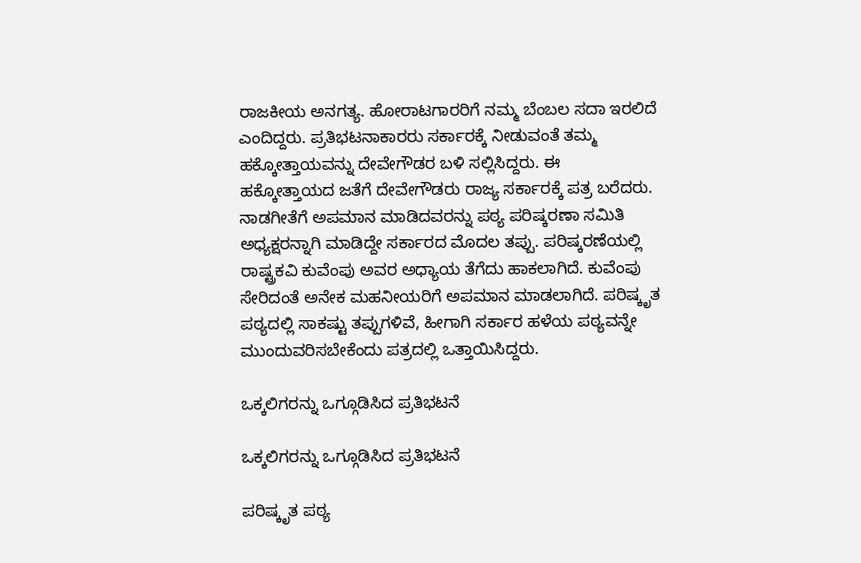ರಾಜಕೀಯ ಅನಗತ್ಯ. ಹೋರಾಟಗಾರರಿಗೆ ನಮ್ಮ ಬೆಂಬಲ ಸದಾ ಇರಲಿದೆ ಎಂದಿದ್ದರು. ಪ್ರತಿಭಟನಾಕಾರರು ಸರ್ಕಾರಕ್ಕೆ ನೀಡುವಂತೆ ತಮ್ಮ ಹಕ್ಕೋತ್ತಾಯವನ್ನು ದೇವೇಗೌಡರ ಬಳಿ ಸಲ್ಲಿಸಿದ್ದರು. ಈ ಹಕ್ಕೋತ್ತಾಯದ ಜತೆಗೆ ದೇವೇಗೌಡರು ರಾಜ್ಯ ಸರ್ಕಾರಕ್ಕೆ ಪತ್ರ ಬರೆದರು. ನಾಡಗೀತೆಗೆ ಅಪಮಾನ ಮಾಡಿದವರನ್ನು ಪಠ್ಯ ಪರಿಷ್ಕರಣಾ ಸಮಿತಿ ಅಧ್ಯಕ್ಷರನ್ನಾಗಿ ಮಾಡಿದ್ದೇ ಸರ್ಕಾರದ ಮೊದಲ ತಪ್ಪು. ಪರಿಷ್ಕರಣೆಯಲ್ಲಿ ರಾಷ್ಟ್ರಕವಿ ಕುವೆಂಪು ಅವರ ಅಧ್ಯಾಯ ತೆಗೆದು ಹಾಕಲಾಗಿದೆ. ಕುವೆಂಪು ಸೇರಿದಂತೆ ಅನೇಕ ಮಹನೀಯರಿಗೆ ಅಪಮಾನ ಮಾಡಲಾಗಿದೆ. ಪರಿಷ್ಕೃತ ಪಠ್ಯದಲ್ಲಿ ಸಾಕಷ್ಟು ತಪ್ಪುಗಳಿವೆ, ಹೀಗಾಗಿ ಸರ್ಕಾರ ಹಳೆಯ ಪಠ್ಯವನ್ನೇ ಮುಂದುವರಿಸಬೇಕೆಂದು ಪತ್ರದಲ್ಲಿ ಒತ್ತಾಯಿಸಿದ್ದರು.

ಒಕ್ಕಲಿಗರನ್ನು ಒಗ್ಗೂಡಿಸಿದ ಪ್ರತಿಭಟನೆ

ಒಕ್ಕಲಿಗರನ್ನು ಒಗ್ಗೂಡಿಸಿದ ಪ್ರತಿಭಟನೆ

ಪರಿಷ್ಕೃತ ಪಠ್ಯ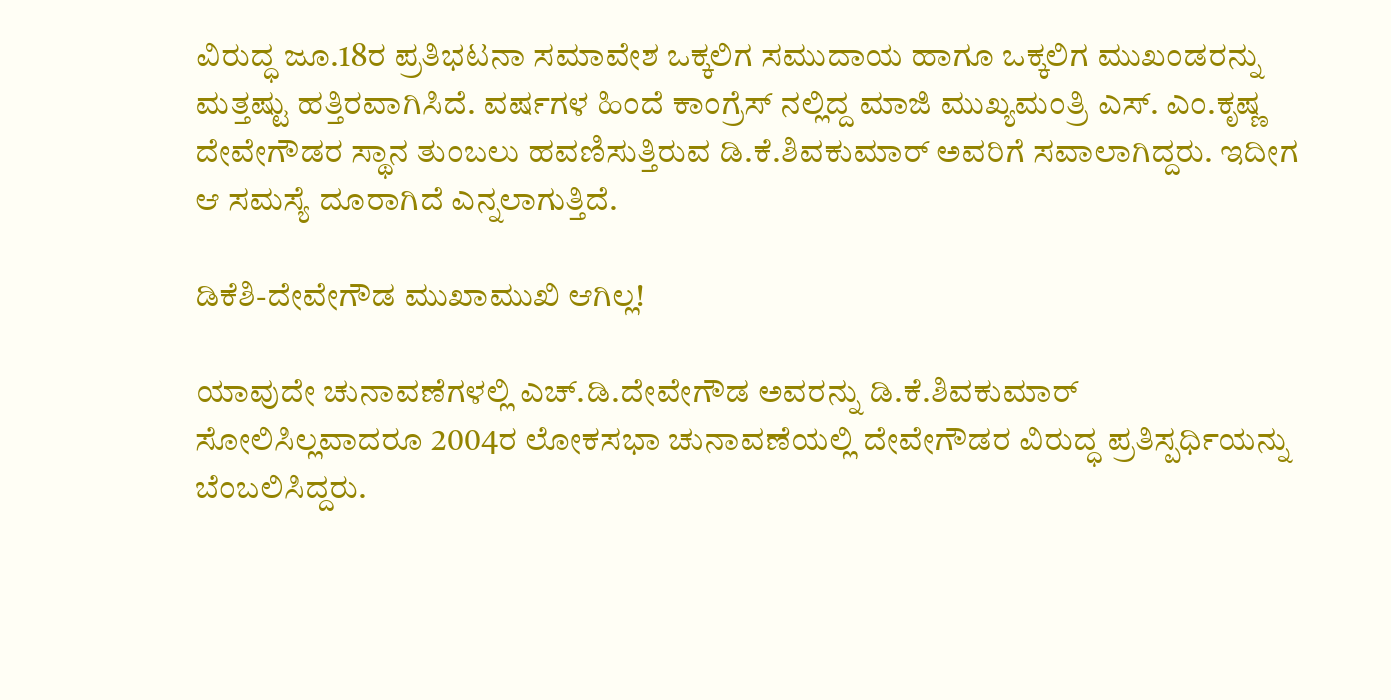ವಿರುದ್ಧ ಜೂ.18ರ ಪ್ರತಿಭಟನಾ ಸಮಾವೇಶ ಒಕ್ಕಲಿಗ ಸಮುದಾಯ ಹಾಗೂ ಒಕ್ಕಲಿಗ ಮುಖಂಡರನ್ನು ಮತ್ತಷ್ಟು ಹತ್ತಿರವಾಗಿಸಿದೆ. ವರ್ಷಗಳ ಹಿಂದೆ ಕಾಂಗ್ರೆಸ್ ನಲ್ಲಿದ್ದ ಮಾಜಿ ಮುಖ್ಯಮಂತ್ರಿ ಎಸ್. ಎಂ.ಕೃಷ್ಣ ದೇವೇಗೌಡರ ಸ್ಥಾನ ತುಂಬಲು ಹವಣಿಸುತ್ತಿರುವ ಡಿ.ಕೆ.ಶಿವಕುಮಾರ್ ಅವರಿಗೆ ಸವಾಲಾಗಿದ್ದರು. ಇದೀಗ ಆ ಸಮಸ್ಯೆ ದೂರಾಗಿದೆ ಎನ್ನಲಾಗುತ್ತಿದೆ.

ಡಿಕೆಶಿ-ದೇವೇಗೌಡ ಮುಖಾಮುಖಿ ಆಗಿಲ್ಲ!

ಯಾವುದೇ ಚುನಾವಣೆಗಳಲ್ಲಿ ಎಚ್.ಡಿ.ದೇವೇಗೌಡ ಅವರನ್ನು ಡಿ.ಕೆ.ಶಿವಕುಮಾರ್ ಸೋಲಿಸಿಲ್ಲವಾದರೂ 2004ರ ಲೋಕಸಭಾ ಚುನಾವಣೆಯಲ್ಲಿ ದೇವೇಗೌಡರ ವಿರುದ್ಧ ಪ್ರತಿಸ್ಪರ್ಧಿಯನ್ನು ಬೆಂಬಲಿಸಿದ್ದರು.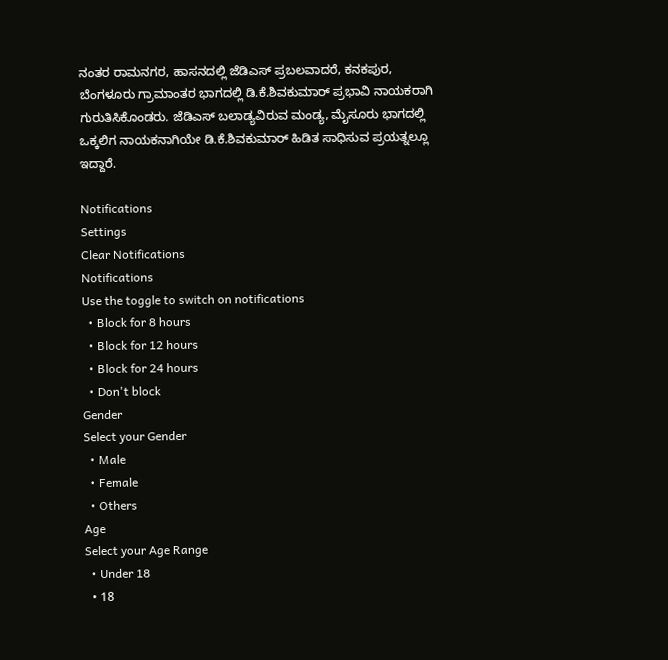ನಂತರ ರಾಮನಗರ, ಹಾಸನದಲ್ಲಿ ಜೆಡಿಎಸ್ ಪ್ರಬಲವಾದರೆ, ಕನಕಪುರ, ಬೆಂಗಳೂರು ಗ್ರಾಮಾಂತರ ಭಾಗದಲ್ಲಿ ಡಿ.ಕೆ.ಶಿವಕುಮಾರ್ ಪ್ರಭಾವಿ ನಾಯಕರಾಗಿ ಗುರುತಿಸಿಕೊಂಡರು. ಜೆಡಿಎಸ್ ಬಲಾಡ್ಯವಿರುವ ಮಂಡ್ಯ, ಮೈಸೂರು ಭಾಗದಲ್ಲಿ ಒಕ್ಕಲಿಗ ನಾಯಕನಾಗಿಯೇ ಡಿ.ಕೆ.ಶಿವಕುಮಾರ್ ಹಿಡಿತ ಸಾಧಿಸುವ ಪ್ರಯತ್ನಲ್ಲೂ ಇದ್ದಾರೆ.

Notifications
Settings
Clear Notifications
Notifications
Use the toggle to switch on notifications
  • Block for 8 hours
  • Block for 12 hours
  • Block for 24 hours
  • Don't block
Gender
Select your Gender
  • Male
  • Female
  • Others
Age
Select your Age Range
  • Under 18
  • 18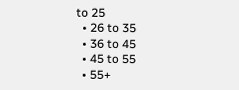to 25
  • 26 to 35
  • 36 to 45
  • 45 to 55
  • 55+